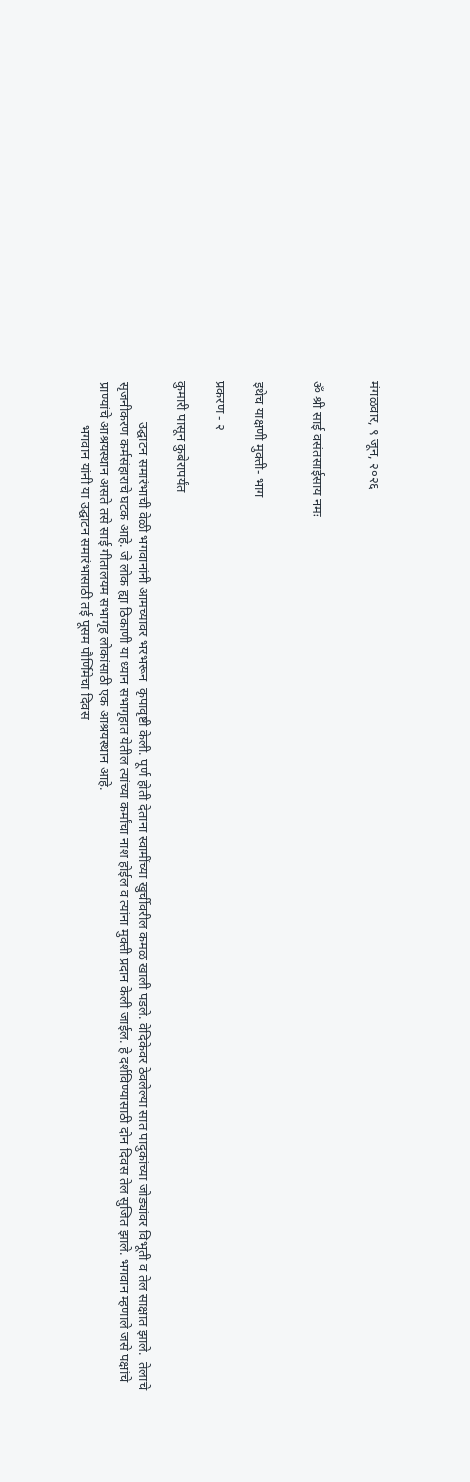मंगळवार, ९ जून, २०२६


ॐ श्री साई वसंतसाईसाय नमः


इथेच याक्षणी मुक्ती- भाग

प्रकरण - २

कुमारी पासून कुबेरापर्यंत

            उद्घाटन समारंभाची वेळी भगवानांनी आमच्यावर भरभरून  कृपावृष्टी केली. पूर्ण होती देताना स्वामींच्या खुर्चीवरील कमळ खाली पडले. वेदिकेवर ठेवलेल्या सात पादुकांच्या जोड्यांवर विभूती व तेल साक्षात झाले.  तेलाचे सृजनीकरण कर्मसंहाराचे घटक आहे. जे लोक ह्या ठिकाणी या ध्यान सभागृहात येतील त्यांच्या कर्मांचा नाश होईल व त्यांना मुक्ती प्रदान केली जाईल. हे दर्शविण्यासाठी दोन दिवस तेल सुजित झाले. भगवान म्हणाले जसे पक्षांचे प्राण्यांचे आश्रयस्थान असते तसे साई गीतालयम सभागृह लोकांसाठी एक आश्रयस्थान आहे.
             भगवान यांनी या उद्घाटन समारंभासाठी तई पूसम पौर्णिमेचा दिवस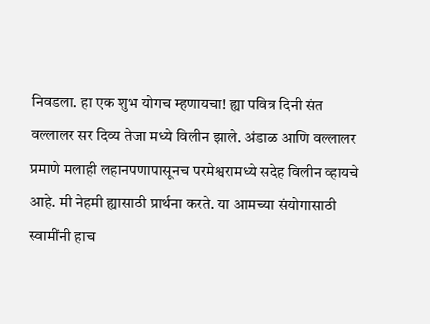निवडला. हा एक शुभ योगच म्हणायचा! ह्या पवित्र दिनी संत वल्लालर सर दिव्य तेजा मध्ये विलीन झाले. अंडाळ आणि वल्लालर  प्रमाणे मलाही लहानपणापासूनच परमेश्वरामध्ये सदेह विलीन व्हायचे आहे. मी नेहमी ह्यासाठी प्रार्थना करते. या आमच्या संयोगासाठी स्वामींनी हाच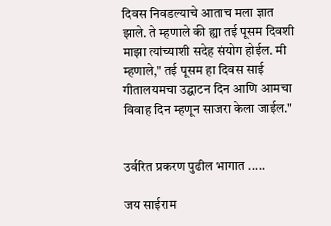दिवस निवडल्याचे आताच मला ज्ञात झाले. ते म्हणाले की ह्या तई पूसम दिवशी माझा त्यांच्याशी सदेह संयोग होईल. मी म्हणाले," तई पूसम हा दिवस साई गीतालयमचा उद्घाटन दिन आणि आमचा विवाह दिन म्हणून साजरा केला जाईल."


उर्वरित प्रकरण पुढील भागात .....

जय साईराम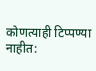कोणत्याही टिप्पण्‍या नाहीत: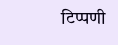टिप्पणी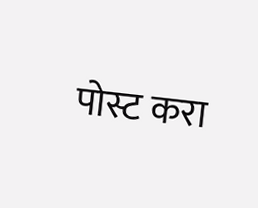पोस्ट करा